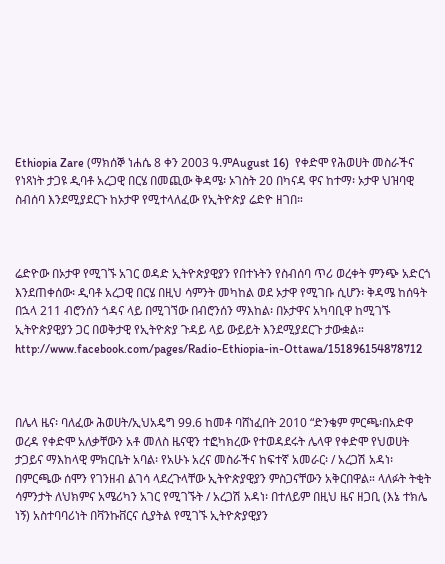Ethiopia Zare (ማክሰኞ ነሐሴ 8 ቀን 2003 ዓ.ምAugust 16)  የቀድሞ የሕወሀት መስራችና የነጻነት ታጋዩ ዲባቶ አረጋዊ በርሄ በመጪው ቅዳሜ፡ ኦገስት 20 በካናዳ ዋና ከተማ፡ ኦታዋ ህዝባዊ ስብሰባ እንደሚያደርጉ ከኦታዋ የሚተላለፈው የኢትዮጵያ ሬድዮ ዘገበ።



ሬድዮው በኦታዋ የሚገኙ አገር ወዳድ ኢትዮጵያዊያን የበተኑትን የስብሰባ ጥሪ ወረቀት ምንጭ አድርጎ እንደጠቀሰው፡ ዲባቶ አረጋዊ በርሄ በዚህ ሳምንት መካከል ወደ ኦታዋ የሚገቡ ሲሆን፡ ቅዳሜ ከሰዓት በኋላ 211 ብሮንሰን ጎዳና ላይ በሚገኘው በብሮንሰን ማእከል፡ በኦታዋና አካባቢዋ ከሚገኙ ኢትዮጵያዊያን ጋር በወቅታዊ የኢትዮጵያ ጉዳይ ላይ ውይይት እንደሚያደርጉ ታውቋል።   http://www.facebook.com/pages/Radio-Ethiopia-in-Ottawa/151896154878712



በሌላ ዜና፡ ባለፈው ሕወሀት/ኢህአዴግ 99.6 ከመቶ ባሸነፈበት 2010 “ድንቄም ምርጫ፡በአድዋ ወረዳ የቀድሞ አለቃቸውን አቶ መለስ ዜናዊን ተፎካክረው የተወዳደሩት ሌላዋ የቀድሞ የህወሀት ታጋይና ማእከላዊ ምክርቤት አባል፡ የአሁኑ አረና መስራችና ከፍተኛ አመራር፡ / አረጋሽ አዳነ፡ በምርጫው ሰሞን የገንዘብ ልገሳ ላደረጉላቸው ኢትዮጵያዊያን ምስጋናቸውን አቅርበዋል። ላለፉት ትቂት ሳምንታት ለህክምና አሜሪካን አገር የሚገኙት / አረጋሽ አዳነ፡ በተለይም በዚህ ዜና ዘጋቢ (እኔ ተክሌ ነኝ) አስተባባሪነት በቫንኩቨርና ሲያትል የሚገኙ ኢትዮጵያዊያን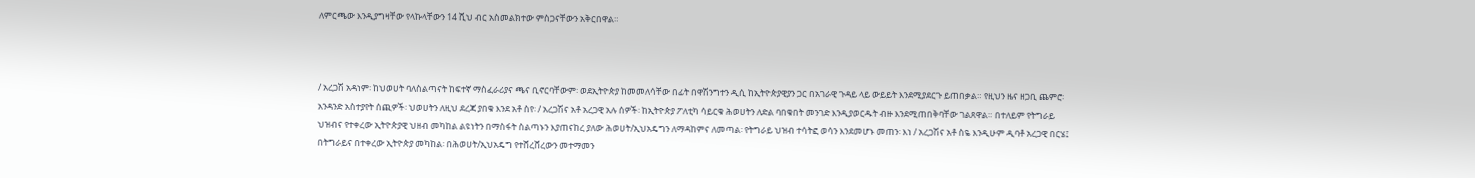ለምርጫው እንዲያግዛቸው የላኩላቸውን 14 ሺህ ብር አስመልክተው ምስጋናቸውን አቅርበዋል።



/ አረጋሽ አዳነም፡ ከህወሀት ባለስልጣናት ከፍተኛ ማስፈራሪያና ጫና ቢኖርባቸውም፡ ወደኢትዮጵያ ከመመለሳቸው በፊት በዋሽንግተን ዲሲ ከኢትዮጵያዊያን ጋር በአገራዊ ጉዳይ ላይ ውይይት እንደሚያደርጉ ይጠበቃል። የዚህን ዜና ዘጋቢ ጨምሮ፡ አንዳንድ አስተያየት ሰጪዎች፡ ህወሀትን ለዚህ ደረጃ ያበቁ እንደ አቶ ስየ፡ / አረጋሽና አቶ አረጋዊ አሉ ሰዎች፡ ከኢትዮጵያ ፖለቲካ ሳይርቁ ሕወሀትን ለድል ባበቁበት መንገድ እንዲያወርዱት ብዙ እንደሚጠበቅባቸው ገልጸዋል። በተለይም የትግራይ ህዝብና የተቀረው ኢትዮጵያዊ ህዘብ መካከል ልዩነትን በማስፋት ስልጣኑን እያጠናከረ ያለው ሕወሀት/ኢህአዴግን ለማዳከምና ለመጣል፡ የትግራይ ህዝብ ተሳትፎ ወሳን እንደመሆኑ መጠን፡ እነ / አረጋሽና አቶ ስዬ እንዲሁም ዲባቶ አረጋዊ በርሄ፤ በትግራይና በተቀረው ኢትዮጵያ መካከል፡ በሕወሀት/ኢህአዴግ የተሸረሸረውን መተማመን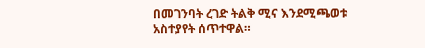በመገንባት ረገድ ትልቅ ሚና እንደሚጫወቱ አስተያየት ሰጥተዋል።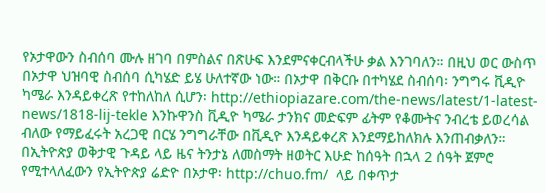የኦታዋውን ስብሰባ ሙሉ ዘገባ በምስልና በጽሁፍ እንደምናቀርብላችሁ ቃል እንገባለን። በዚህ ወር ውስጥ በኦታዋ ህዝባዊ ስብሰባ ሲካሄድ ይሄ ሁለተኛው ነው። በኦታዋ በቅርቡ በተካሄደ ስብሰባ፡ ንግግሩ ቪዲዮ ካሜራ እንዳይቀረጽ የተከለከለ ሲሆን፡ http://ethiopiazare.com/the-news/latest/1-latest-news/1818-lij-tekle እንኩዋንስ ቪዲዮ ካሜራ ታንክና መድፍም ፊትም የቆሙትና ንብረቴ ይወረሳል ብለው የማይፈሩት አረጋዊ በርሄ ንግግራቸው በቪዲዮ እንዳይቀረጽ እንደማይከለክሉ እንጠብቃለን። በኢትዮጵያ ወቅታዊ ጉዳይ ላይ ዜና ትንታኔ ለመስማት ዘወትር እሁድ ከሰዓት በኋላ 2 ሰዓት ጀምሮ የሚተላለፈውን የኢትዮጵያ ሬድዮ በኦታዋ፡ http://chuo.fm/  ላይ በቀጥታ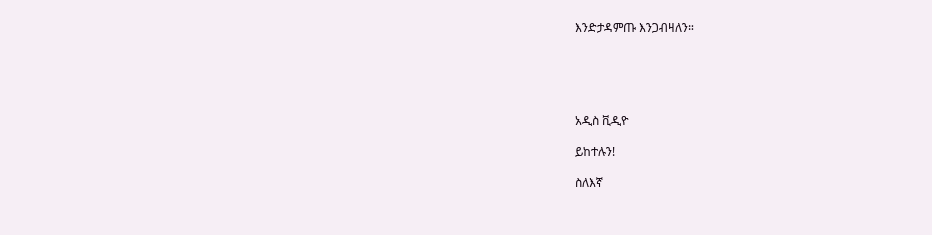እንድታዳምጡ እንጋብዛለን።





አዲስ ቪዲዮ

ይከተሉን!

ስለእኛ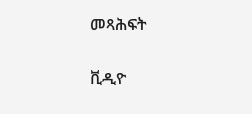መጻሕፍት

ቪዲዮ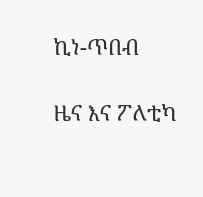ኪነ-ጥበብ

ዜና እና ፖለቲካ